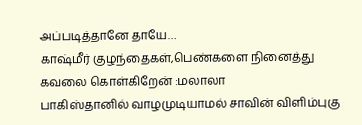அப்படித்தானே தாயே…
காஷ்மீர் குழந்தைகள்,பெண்களை நினைத்து கவலை கொள்கிறேன் :மலாலா
பாகிஸ்தானில் வாழமுடியாமல் சாவின் விளிம்புகு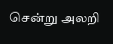சென்று அலறி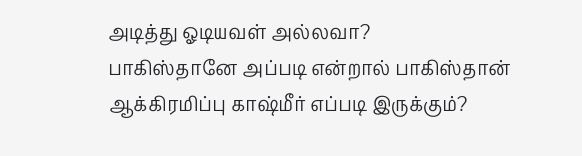அடித்து ஓடியவள் அல்லவா?
பாகிஸ்தானே அப்படி என்றால் பாகிஸ்தான் ஆக்கிரமிப்பு காஷ்மீர் எப்படி இருக்கும்?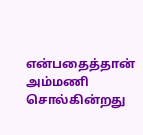என்பதைத்தான் அம்மணி சொல்கின்றது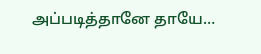அப்படித்தானே தாயே…